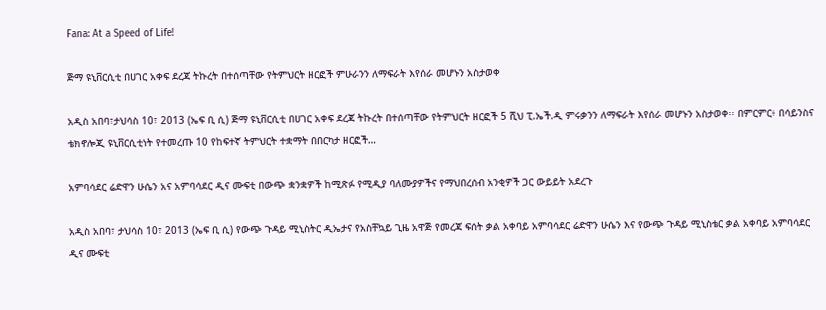Fana: At a Speed of Life!

ጅማ ዩኒቨርሲቲ በሀገር አቀፍ ደረጃ ትኩረት በተሰጣቸው የትምህርት ዘርፎች ምሁራንን ለማፍራት እየሰራ መሆኑን አስታወቀ

አዲስ አበባ፣ታህሳስ 10፣ 2013 (ኤፍ ቢ ሲ) ጅማ ዩኒቨርሲቲ በሀገር አቀፍ ደረጃ ትኩረት በተሰጣቸው የትምህርት ዘርፎች 5 ሺህ ፒ.ኤች.ዲ ምሩቃንን ለማፍራት እየሰራ መሆኑን አስታወቀ፡፡ በምርምር፥ በሳይንስና ቴክኖሎጂ ዩኒቨርሲቲነት የተመረጡ 10 የከፍተኛ ትምህርት ተቋማት በበርካታ ዘርፎች…

አምባሳደር ሬድዋን ሁሴን አና አምባሳደር ዲና ሙፍቲ በውጭ ቋንቋዎች ከሚጽፉ የሚዲያ ባለሙያዎችና የማህበረሰብ አንቂዎች ጋር ውይይት አደረጉ

አዲስ አበባ፣ ታህሳስ 10፣ 2013 (ኤፍ ቢ ሲ) የውጭ ጉዳይ ሚኒስትር ዲኤታና የአስቸኳይ ጊዜ አዋጅ የመረጃ ፍሰት ቃል አቀባይ አምባሳደር ሬድዋን ሁሴን እና የውጭ ጉዳይ ሚኒስቴር ቃል አቀባይ አምባሳደር ዲና ሙፍቲ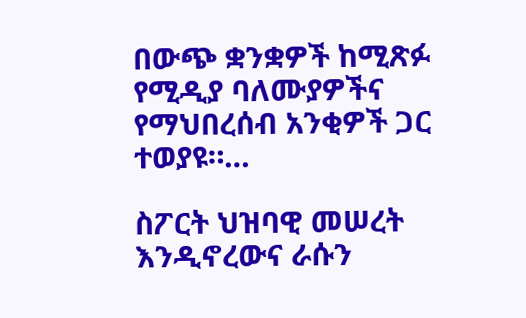በውጭ ቋንቋዎች ከሚጽፉ የሚዲያ ባለሙያዎችና የማህበረሰብ አንቂዎች ጋር ተወያዩ።…

ስፖርት ህዝባዊ መሠረት እንዲኖረውና ራሱን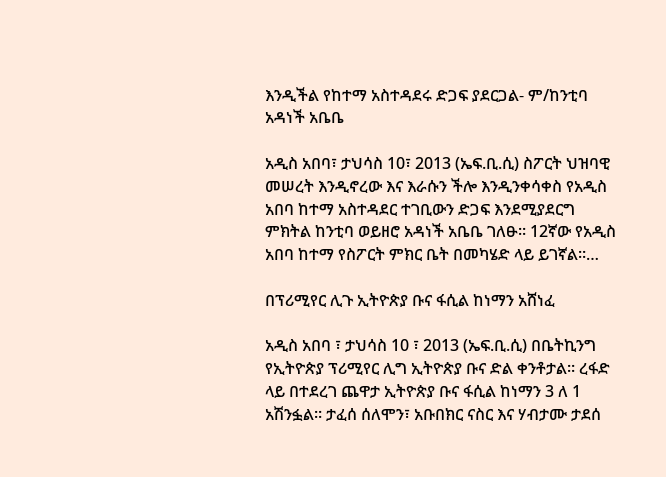እንዲችል የከተማ አስተዳደሩ ድጋፍ ያደርጋል- ም/ከንቲባ አዳነች አቤቤ

አዲስ አበባ፣ ታህሳስ 10፣ 2013 (ኤፍ.ቢ.ሲ) ስፖርት ህዝባዊ መሠረት እንዲኖረው እና እራሱን ችሎ እንዲንቀሳቀስ የአዲስ አበባ ከተማ አስተዳደር ተገቢውን ድጋፍ እንደሚያደርግ ምክትል ከንቲባ ወይዘሮ አዳነች አቤቤ ገለፁ። 12ኛው የአዲስ አበባ ከተማ የስፖርት ምክር ቤት በመካሄድ ላይ ይገኛል።…

በፕሪሚየር ሊጉ ኢትዮጵያ ቡና ፋሲል ከነማን አሸነፈ

አዲስ አበባ ፣ ታህሳስ 10 ፣ 2013 (ኤፍ.ቢ.ሲ) በቤትኪንግ የኢትዮጵያ ፕሪሚየር ሊግ ኢትዮጵያ ቡና ድል ቀንቶታል። ረፋድ ላይ በተደረገ ጨዋታ ኢትዮጵያ ቡና ፋሲል ከነማን 3 ለ 1 አሽንፏል። ታፈሰ ሰለሞን፣ አቡበክር ናስር እና ሃብታሙ ታደሰ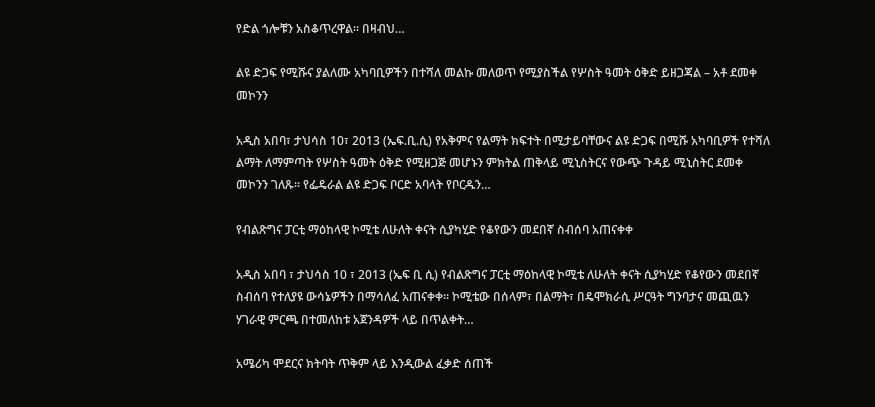የድል ጎሎቹን አስቆጥረዋል። በዛብህ…

ልዩ ድጋፍ የሚሹና ያልለሙ አካባቢዎችን በተሻለ መልኩ መለወጥ የሚያስችል የሦስት ዓመት ዕቅድ ይዘጋጃል – አቶ ደመቀ መኮንን

አዲስ አበባ፣ ታህሳስ 10፣ 2013 (ኤፍ.ቢ.ሲ) የአቅምና የልማት ክፍተት በሚታይባቸውና ልዩ ድጋፍ በሚሹ አካባቢዎች የተሻለ ልማት ለማምጣት የሦስት ዓመት ዕቅድ የሚዘጋጅ መሆኑን ምክትል ጠቅላይ ሚኒስትርና የውጭ ጉዳይ ሚኒስትር ደመቀ መኮንን ገለጹ። የፌዴራል ልዩ ድጋፍ ቦርድ አባላት የቦርዱን…

የብልጽግና ፓርቲ ማዕከላዊ ኮሚቴ ለሁለት ቀናት ሲያካሂድ የቆየውን መደበኛ ስብሰባ አጠናቀቀ

አዲስ አበባ ፣ ታህሳስ 10 ፣ 2013 (ኤፍ ቢ ሲ) የብልጽግና ፓርቲ ማዕከላዊ ኮሚቴ ለሁለት ቀናት ሲያካሂድ የቆየውን መደበኛ ስብሰባ የተለያዩ ውሳኔዎችን በማሳለፈ አጠናቀቀ፡፡ ኮሚቴው በሰላም፣ በልማት፣ በዴሞክራሲ ሥርዓት ግንባታና መጪዉን ሃገራዊ ምርጫ በተመለከቱ አጀንዳዎች ላይ በጥልቀት…

አሜሪካ ሞደርና ክትባት ጥቅም ላይ እንዲውል ፈቃድ ሰጠች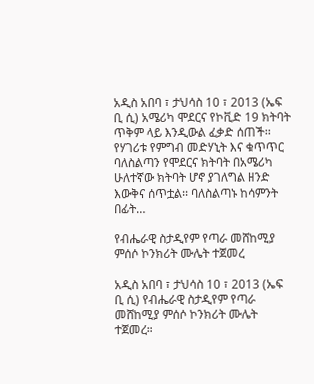አዲስ አበባ ፣ ታህሳስ 10 ፣ 2013 (ኤፍ ቢ ሲ) አሜሪካ ሞደርና የኮቪድ 19 ክትባት ጥቅም ላይ እንዲውል ፈቃድ ሰጠች፡፡ የሃገሪቱ የምግብ መድሃኒት እና ቁጥጥር ባለስልጣን የሞደርና ክትባት በአሜሪካ ሁለተኛው ክትባት ሆኖ ያገለግል ዘንድ እውቅና ሰጥቷል፡፡ ባለስልጣኑ ከሳምንት በፊት…

የብሔራዊ ስታዲየም የጣራ መሸከሚያ ምሰሶ ኮንክሪት ሙሌት ተጀመረ

አዲስ አበባ ፣ ታህሳስ 10 ፣ 2013 (ኤፍ ቢ ሲ) የብሔራዊ ስታዲየም የጣራ መሸከሚያ ምሰሶ ኮንክሪት ሙሌት ተጀመረ።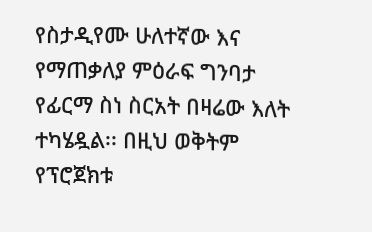የስታዲየሙ ሁለተኛው እና የማጠቃለያ ምዕራፍ ግንባታ የፊርማ ስነ ስርአት በዛሬው እለት ተካሄዷል፡፡ በዚህ ወቅትም የፕሮጀክቱ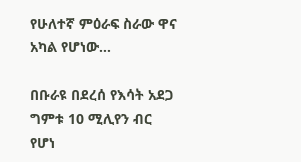የሁለተኛ ምዕራፍ ስራው ዋና አካል የሆነው…

በቡራዩ በደረሰ የእሳት አደጋ ግምቱ 10 ሚሊየን ብር የሆነ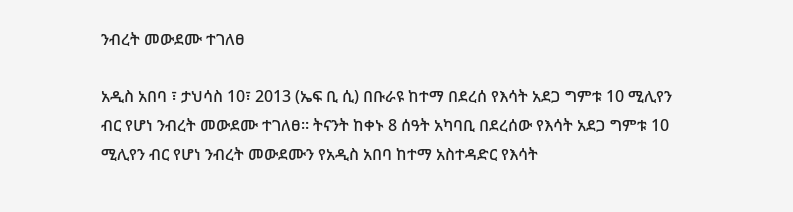ንብረት መውደሙ ተገለፀ

አዲስ አበባ ፣ ታህሳስ 10፣ 2013 (ኤፍ ቢ ሲ) በቡራዩ ከተማ በደረሰ የእሳት አደጋ ግምቱ 10 ሚሊየን ብር የሆነ ንብረት መውደሙ ተገለፀ፡፡ ትናንት ከቀኑ 8 ሰዓት አካባቢ በደረሰው የእሳት አደጋ ግምቱ 10 ሚሊየን ብር የሆነ ንብረት መውደሙን የአዲስ አበባ ከተማ አስተዳድር የእሳት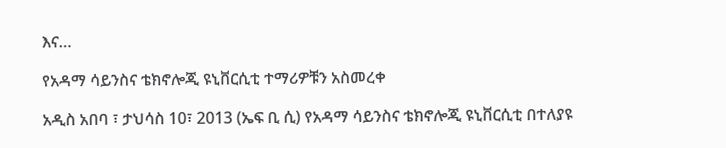እና…

የአዳማ ሳይንስና ቴክኖሎጂ ዩኒቨርሲቲ ተማሪዎቹን አስመረቀ

አዲስ አበባ ፣ ታህሳስ 10፣ 2013 (ኤፍ ቢ ሲ) የአዳማ ሳይንስና ቴክኖሎጂ ዩኒቨርሲቲ በተለያዩ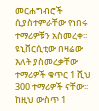መርሐግብሮች ሲያስተምራቸው የነበሩ ተማሪዎቹን አስመረቀ፡፡ ዩኒቨርሲቲው በዛሬው እለት ያስመረቃቸው ተማሪዎች ቁጥር 1 ሺህ 300 ተማሪዎች ናቸው፡፡ ከዚህ ውስጥ 1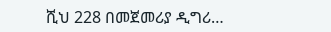ሺህ 228 በመጀመሪያ ዲግሪ…